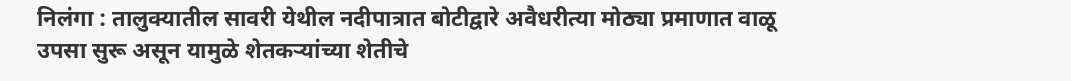निलंगा : तालुक्यातील सावरी येथील नदीपात्रात बोटीद्वारे अवैधरीत्या मोठ्या प्रमाणात वाळू उपसा सुरू असून यामुळे शेतकऱ्यांच्या शेतीचे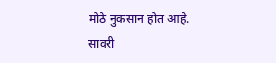मोठे नुकसान होत आहे.
सावरी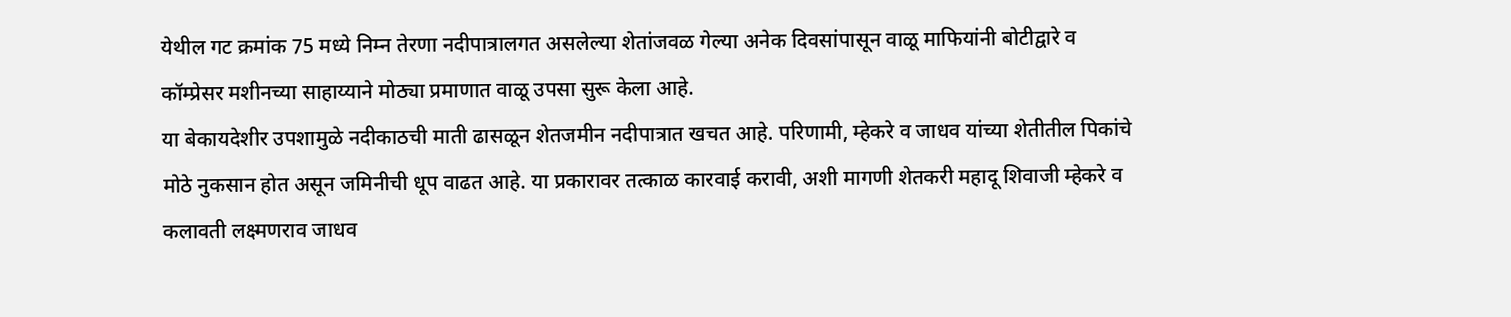येथील गट क्रमांक 75 मध्ये निम्न तेरणा नदीपात्रालगत असलेल्या शेतांजवळ गेल्या अनेक दिवसांपासून वाळू माफियांनी बोटीद्वारे व कॉम्प्रेसर मशीनच्या साहाय्याने मोठ्या प्रमाणात वाळू उपसा सुरू केला आहे.
या बेकायदेशीर उपशामुळे नदीकाठची माती ढासळून शेतजमीन नदीपात्रात खचत आहे. परिणामी, म्हेकरे व जाधव यांच्या शेतीतील पिकांचे मोठे नुकसान होत असून जमिनीची धूप वाढत आहे. या प्रकारावर तत्काळ कारवाई करावी, अशी मागणी शेतकरी महादू शिवाजी म्हेकरे व कलावती लक्ष्मणराव जाधव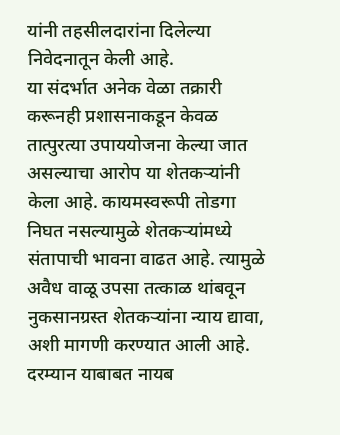यांनी तहसीलदारांना दिलेल्या निवेदनातून केली आहे.
या संदर्भात अनेक वेळा तक्रारी करूनही प्रशासनाकडून केवळ तात्पुरत्या उपाययोजना केल्या जात असल्याचा आरोप या शेतकऱ्यांनी केला आहे. कायमस्वरूपी तोडगा निघत नसल्यामुळे शेतकऱ्यांमध्ये संतापाची भावना वाढत आहे. त्यामुळे अवैध वाळू उपसा तत्काळ थांबवून नुकसानग्रस्त शेतकऱ्यांना न्याय द्यावा, अशी मागणी करण्यात आली आहे.
दरम्यान याबाबत नायब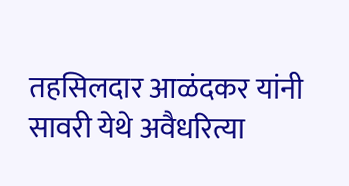तहसिलदार आळंदकर यांनी सावरी येथे अवैधरित्या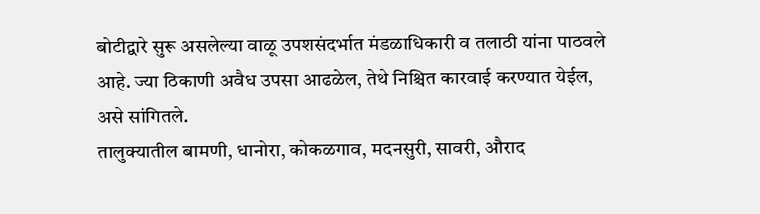बोटीद्वारे सुरू असलेल्या वाळू उपशसंदर्भात मंडळाधिकारी व तलाठी यांना पाठवले आहे. ज्या ठिकाणी अवैध उपसा आढळेल, तेथे निश्चित कारवाई करण्यात येईल, असे सांगितले.
तालुक्यातील बामणी, धानोरा, कोकळगाव, मदनसुरी, सावरी, औराद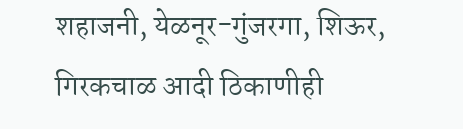शहाजनी, येळनूर-गुंजरगा, शिऊर, गिरकचाळ आदी ठिकाणीही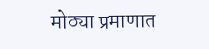मोठ्या प्रमाणात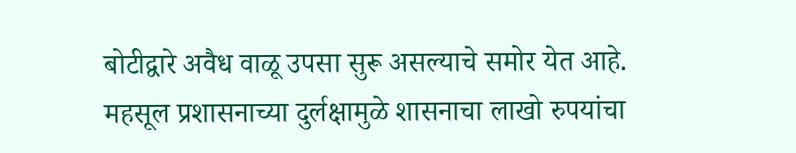बोटीद्वारे अवैध वाळू उपसा सुरू असल्याचे समोर येत आहे. महसूल प्रशासनाच्या दुर्लक्षामुळे शासनाचा लाखो रुपयांचा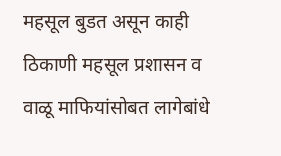महसूल बुडत असून काही ठिकाणी महसूल प्रशासन व वाळू माफियांसोबत लागेबांधे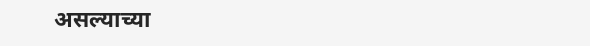असल्याच्या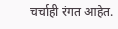चर्चाही रंगत आहेत.